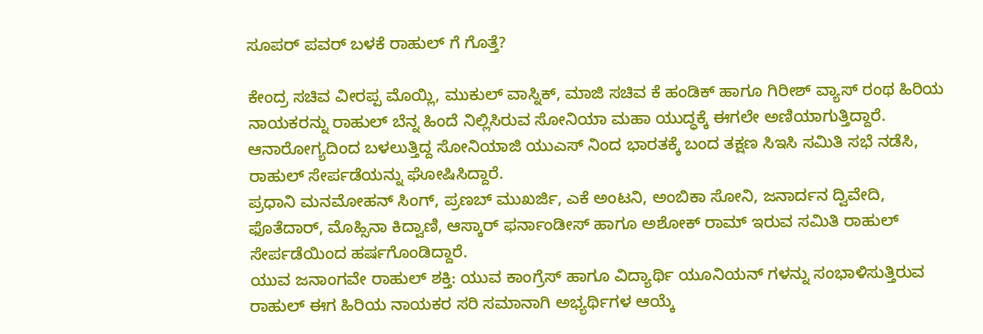ಸೂಪರ್ ಪವರ್ ಬಳಕೆ ರಾಹುಲ್ ಗೆ ಗೊತ್ತೆ?

ಕೇಂದ್ರ ಸಚಿವ ವೀರಪ್ಪ ಮೊಯ್ಲಿ, ಮುಕುಲ್ ವಾಸ್ನಿಕ್, ಮಾಜಿ ಸಚಿವ ಕೆ ಹಂಡಿಕ್ ಹಾಗೂ ಗಿರೀಶ್ ವ್ಯಾಸ್ ರಂಥ ಹಿರಿಯ ನಾಯಕರನ್ನು ರಾಹುಲ್ ಬೆನ್ನ ಹಿಂದೆ ನಿಲ್ಲಿಸಿರುವ ಸೋನಿಯಾ ಮಹಾ ಯುದ್ಧಕ್ಕೆ ಈಗಲೇ ಅಣಿಯಾಗುತ್ತಿದ್ದಾರೆ.
ಆನಾರೋಗ್ಯದಿಂದ ಬಳಲುತ್ತಿದ್ದ ಸೋನಿಯಾಜಿ ಯುಎಸ್ ನಿಂದ ಭಾರತಕ್ಕೆ ಬಂದ ತಕ್ಷಣ ಸಿಇಸಿ ಸಮಿತಿ ಸಭೆ ನಡೆಸಿ, ರಾಹುಲ್ ಸೇರ್ಪಡೆಯನ್ನು ಘೋಷಿಸಿದ್ದಾರೆ.
ಪ್ರಧಾನಿ ಮನಮೋಹನ್ ಸಿಂಗ್, ಪ್ರಣಬ್ ಮುಖರ್ಜಿ, ಎಕೆ ಅಂಟನಿ, ಅಂಬಿಕಾ ಸೋನಿ, ಜನಾರ್ದನ ದ್ವಿವೇದಿ, ಫೊತೆದಾರ್, ಮೊಹ್ಸಿನಾ ಕಿದ್ವಾಣಿ, ಆಸ್ಕಾರ್ ಫರ್ನಾಂಡೀಸ್ ಹಾಗೂ ಅಶೋಕ್ ರಾಮ್ ಇರುವ ಸಮಿತಿ ರಾಹುಲ್ ಸೇರ್ಪಡೆಯಿಂದ ಹರ್ಷಗೊಂಡಿದ್ದಾರೆ.
ಯುವ ಜನಾಂಗವೇ ರಾಹುಲ್ ಶಕ್ತಿ: ಯುವ ಕಾಂಗ್ರೆಸ್ ಹಾಗೂ ವಿದ್ಯಾರ್ಥಿ ಯೂನಿಯನ್ ಗಳನ್ನು ಸಂಭಾಳಿಸುತ್ತಿರುವ ರಾಹುಲ್ ಈಗ ಹಿರಿಯ ನಾಯಕರ ಸರಿ ಸಮಾನಾಗಿ ಅಭ್ಯರ್ಥಿಗಳ ಆಯ್ಕೆ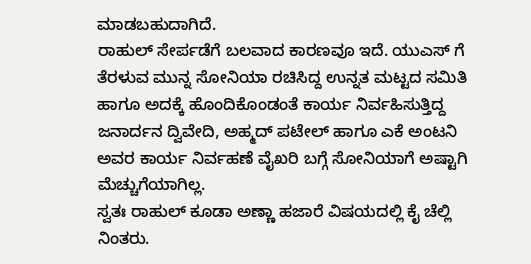ಮಾಡಬಹುದಾಗಿದೆ.
ರಾಹುಲ್ ಸೇರ್ಪಡೆಗೆ ಬಲವಾದ ಕಾರಣವೂ ಇದೆ. ಯುಎಸ್ ಗೆ ತೆರಳುವ ಮುನ್ನ ಸೋನಿಯಾ ರಚಿಸಿದ್ದ ಉನ್ನತ ಮಟ್ಟದ ಸಮಿತಿ ಹಾಗೂ ಅದಕ್ಕೆ ಹೊಂದಿಕೊಂಡಂತೆ ಕಾರ್ಯ ನಿರ್ವಹಿಸುತ್ತಿದ್ದ ಜನಾರ್ದನ ದ್ವಿವೇದಿ, ಅಹ್ಮದ್ ಪಟೇಲ್ ಹಾಗೂ ಎಕೆ ಅಂಟನಿ ಅವರ ಕಾರ್ಯ ನಿರ್ವಹಣೆ ವೈಖರಿ ಬಗ್ಗೆ ಸೋನಿಯಾಗೆ ಅಷ್ಟಾಗಿ ಮೆಚ್ಚುಗೆಯಾಗಿಲ್ಲ.
ಸ್ವತಃ ರಾಹುಲ್ ಕೂಡಾ ಅಣ್ಣಾ ಹಜಾರೆ ವಿಷಯದಲ್ಲಿ ಕೈ ಚೆಲ್ಲಿ ನಿಂತರು.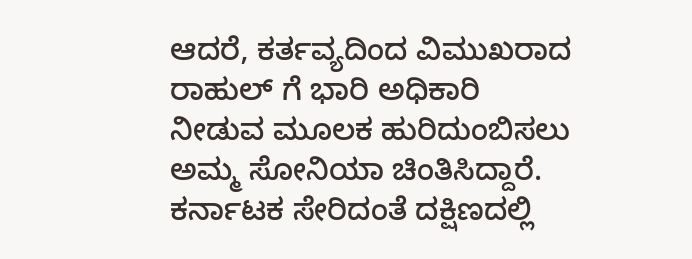ಆದರೆ, ಕರ್ತವ್ಯದಿಂದ ವಿಮುಖರಾದ ರಾಹುಲ್ ಗೆ ಭಾರಿ ಅಧಿಕಾರಿ ನೀಡುವ ಮೂಲಕ ಹುರಿದುಂಬಿಸಲು ಅಮ್ಮ ಸೋನಿಯಾ ಚಿಂತಿಸಿದ್ದಾರೆ.
ಕರ್ನಾಟಕ ಸೇರಿದಂತೆ ದಕ್ಷಿಣದಲ್ಲಿ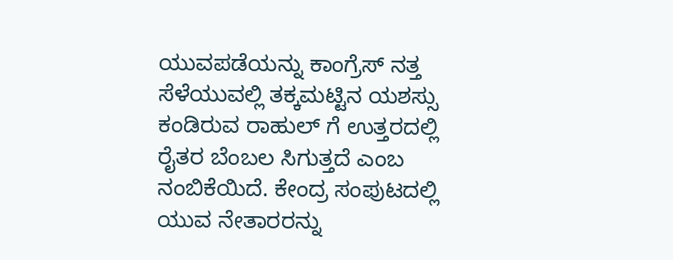ಯುವಪಡೆಯನ್ನು ಕಾಂಗ್ರೆಸ್ ನತ್ತ ಸೆಳೆಯುವಲ್ಲಿ ತಕ್ಕಮಟ್ಟಿನ ಯಶಸ್ಸು ಕಂಡಿರುವ ರಾಹುಲ್ ಗೆ ಉತ್ತರದಲ್ಲಿ ರೈತರ ಬೆಂಬಲ ಸಿಗುತ್ತದೆ ಎಂಬ ನಂಬಿಕೆಯಿದೆ. ಕೇಂದ್ರ ಸಂಪುಟದಲ್ಲಿ ಯುವ ನೇತಾರರನ್ನು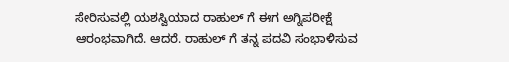ಸೇರಿಸುವಲ್ಲಿ ಯಶಸ್ವಿಯಾದ ರಾಹುಲ್ ಗೆ ಈಗ ಅಗ್ನಿಪರೀಕ್ಷೆ ಆರಂಭವಾಗಿದೆ. ಆದರೆ. ರಾಹುಲ್ ಗೆ ತನ್ನ ಪದವಿ ಸಂಭಾಳಿಸುವ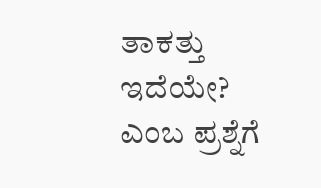ತಾಕತ್ತು ಇದೆಯೇ? ಎಂಬ ಪ್ರಶ್ನೆಗೆ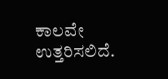ಕಾಲವೇ ಉತ್ತರಿಸಲಿದೆ.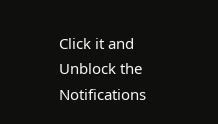Click it and Unblock the Notifications